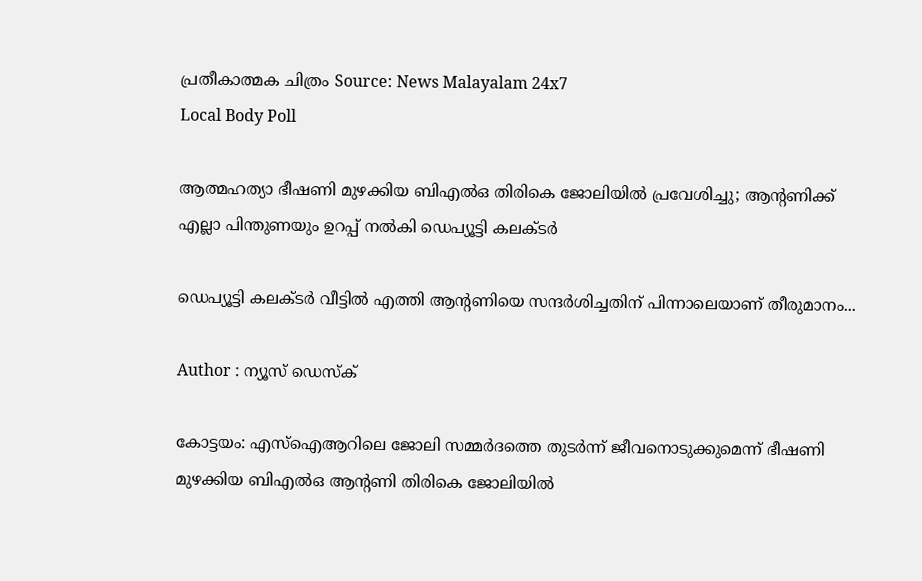പ്രതീകാത്മക ചിത്രം Source: News Malayalam 24x7
Local Body Poll

ആത്മഹത്യാ ഭീഷണി മുഴക്കിയ ബിഎൽഒ തിരികെ ജോലിയിൽ പ്രവേശിച്ചു; ആൻ്റണിക്ക് എല്ലാ പിന്തുണയും ഉറപ്പ് നൽകി ഡെപ്യൂട്ടി കലക്ടർ

ഡെപ്യൂട്ടി കലക്ടർ വീട്ടിൽ എത്തി ആന്‍റണിയെ സന്ദർശിച്ചതിന് പിന്നാലെയാണ് തീരുമാനം...

Author : ന്യൂസ് ഡെസ്ക്

കോട്ടയം: എസ്ഐആറിലെ ജോലി സമ്മർദത്തെ തുടർന്ന് ജീവനൊടുക്കുമെന്ന് ഭീഷണി മുഴക്കിയ ബിഎൽഒ ആന്റണി തിരികെ ജോലിയിൽ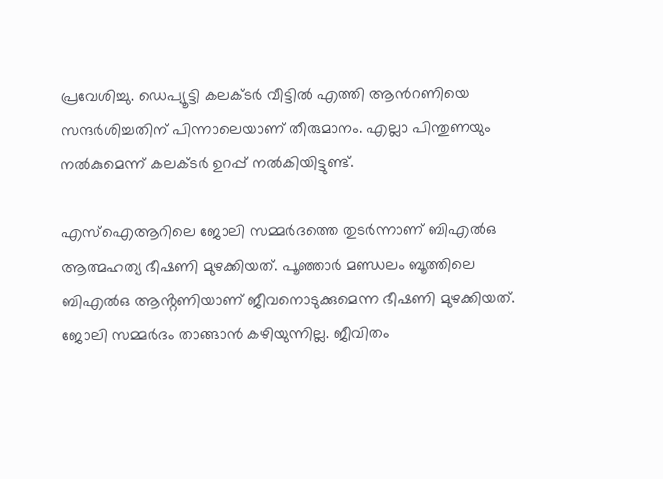പ്രവേശിച്ചു. ഡെപ്യൂട്ടി കലക്ടർ വീട്ടിൽ എത്തി ആന്‍റണിയെ സന്ദർശിച്ചതിന് പിന്നാലെയാണ് തീരുമാനം. എല്ലാ പിന്തുണയും നൽകുമെന്ന് കലക്ടർ ഉറപ്പ് നൽകിയിട്ടുണ്ട്.

എസ്ഐആറിലെ ജോലി സമ്മർദത്തെ തുടർന്നാണ് ബിഎൽഒ ആത്മഹത്യ ഭീഷണി മുഴക്കിയത്. പൂഞ്ഞാർ മണ്ഡലം ബൂത്തിലെ ബിഎൽഒ ആൻ്റണിയാണ് ജീവനൊടുക്കുമെന്ന ഭീഷണി മുഴക്കിയത്. ജോലി സമ്മർദം താങ്ങാൻ കഴിയുന്നില്ല. ജീവിതം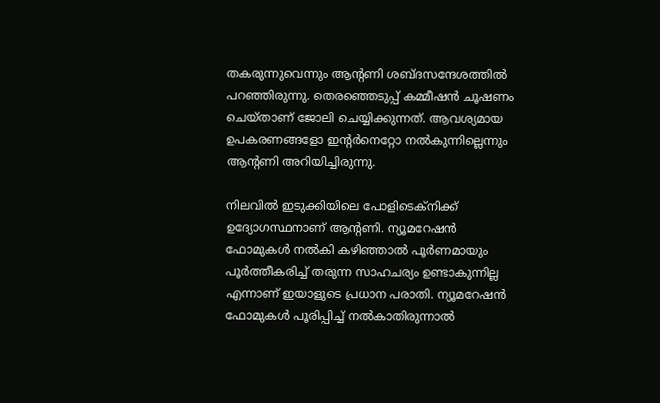തകരുന്നുവെന്നും ആന്റണി ശബ്ദസന്ദേശത്തിൽ പറഞ്ഞിരുന്നു. തെരഞ്ഞെടുപ്പ് കമ്മീഷൻ ചൂഷണം ചെയ്താണ് ജോലി ചെയ്യിക്കുന്നത്. ആവശ്യമായ ഉപകരണങ്ങളോ ഇൻ്റർനെറ്റോ നൽകുന്നില്ലെന്നും ആന്റണി അറിയിച്ചിരുന്നു.

നിലവിൽ ഇടുക്കിയിലെ പോളിടെക്നിക്ക് ഉദ്യോഗസ്ഥനാണ് ആൻ്റണി. ന്യൂമറേഷൻ ഫോമുകൾ നൽകി കഴിഞ്ഞാൽ പൂർണമായും പൂർത്തീകരിച്ച് തരുന്ന സാഹചര്യം ഉണ്ടാകുന്നില്ല എന്നാണ് ഇയാളുടെ പ്രധാന പരാതി. ന്യൂമറേഷൻ ഫോമുകൾ പൂരിപ്പിച്ച് നൽകാതിരുന്നാൽ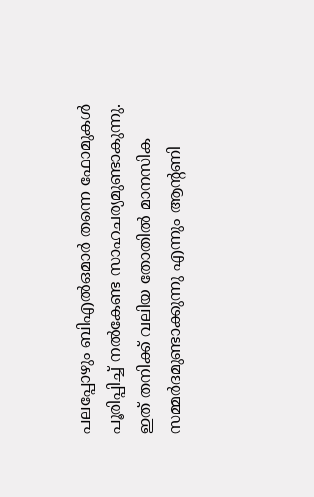പലപ്പോഴും ബിഎൽഒമാർ തന്നെ ഫോമുകൾ പൂരിപ്പിച്ച് നൽകേണ്ട സാഹചര്യമുണ്ടാകുന്നു. ഇത് തനിക്ക് വലിയ തോതിൽ മാനസിക സമ്മർദമുണ്ടാക്കുന്നു എന്നും ആൻ്റണി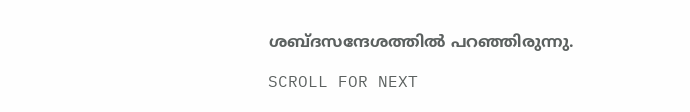ശബ്ദസന്ദേശത്തിൽ പറഞ്ഞിരുന്നു.

SCROLL FOR NEXT